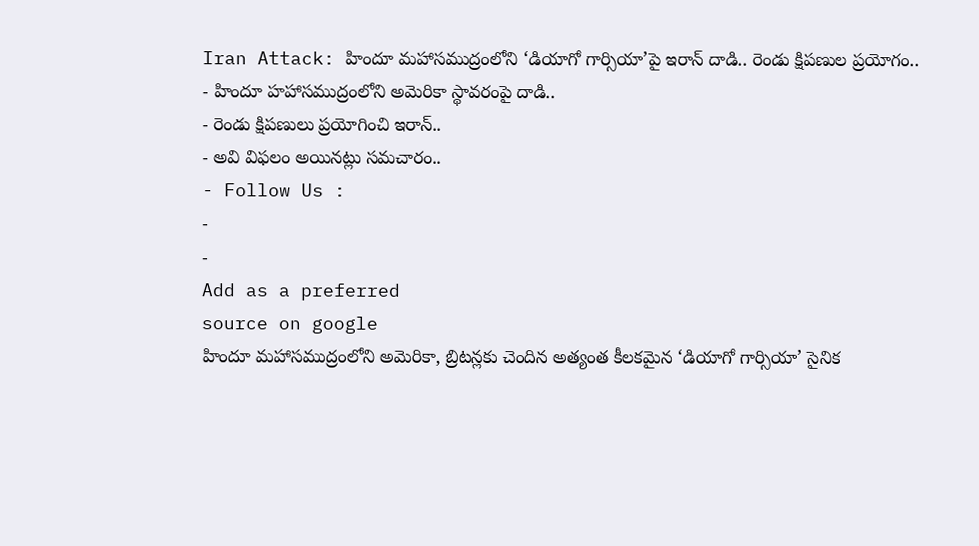Iran Attack: హిందూ మహాసముద్రంలోని ‘డియాగో గార్సియా’పై ఇరాన్ దాడి.. రెండు క్షిపణుల ప్రయోగం..
- హిందూ హహాసముద్రంలోని అమెరికా స్థావరంపై దాడి..
- రెండు క్షిపణులు ప్రయోగించి ఇరాన్..
- అవి విఫలం అయినట్లు సమచారం..
- Follow Us :
-
-
Add as a preferred
source on google
హిందూ మహాసముద్రంలోని అమెరికా, బ్రిటన్లకు చెందిన అత్యంత కీలకమైన ‘డియాగో గార్సియా’ సైనిక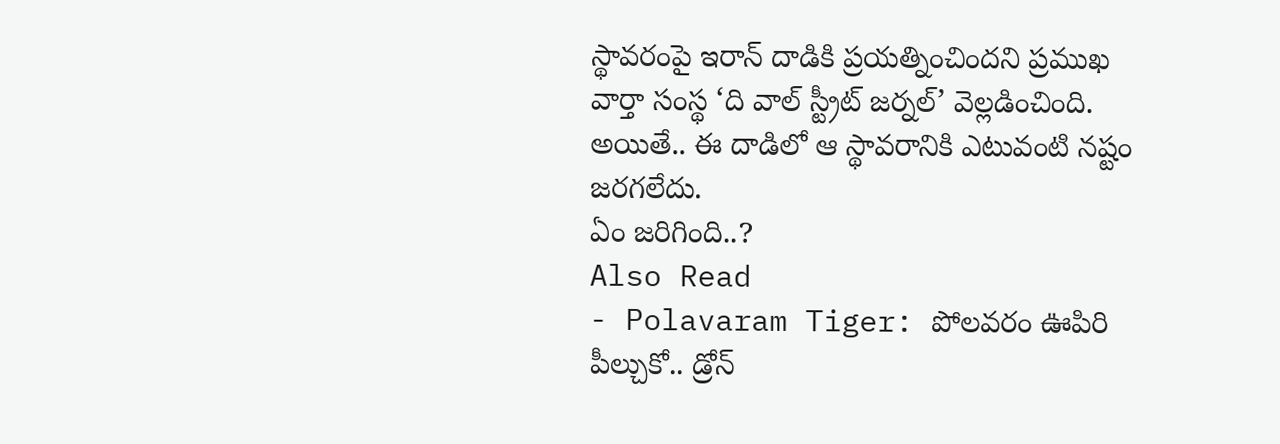స్థావరంపై ఇరాన్ దాడికి ప్రయత్నించిందని ప్రముఖ వార్తా సంస్థ ‘ది వాల్ స్ట్రీట్ జర్నల్’ వెల్లడించింది. అయితే.. ఈ దాడిలో ఆ స్థావరానికి ఎటువంటి నష్టం జరగలేదు.
ఏం జరిగింది..?
Also Read
- Polavaram Tiger: పోలవరం ఊపిరి పీల్చుకో.. డ్రోన్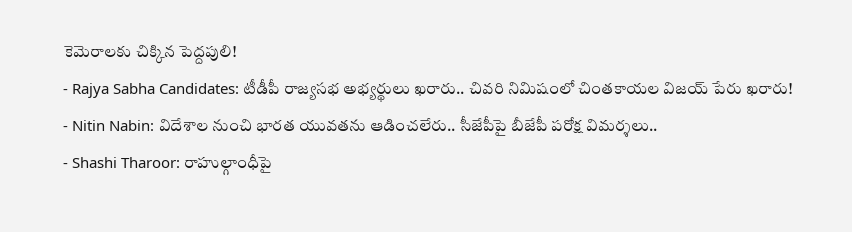కెమెరాలకు చిక్కిన పెద్దపులి!
- Rajya Sabha Candidates: టీడీపీ రాజ్యసభ అభ్యర్థులు ఖరారు.. చివరి నిమిషంలో చింతకాయల విజయ్ పేరు ఖరారు!
- Nitin Nabin: విదేశాల నుంచి భారత యువతను ఆడించలేరు.. సీజేపీపై బీజేపీ పరోక్ష విమర్శలు..
- Shashi Tharoor: రాహుల్గాంధీపై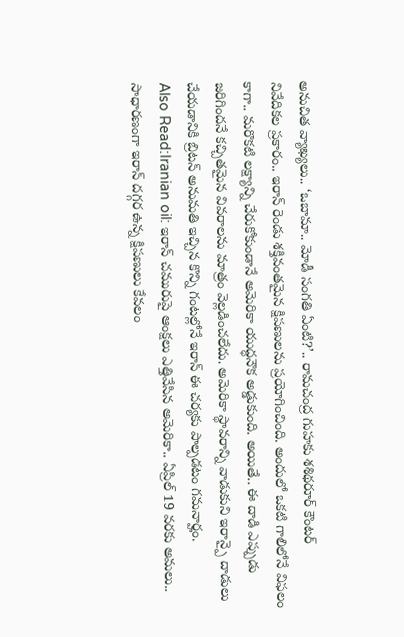అనుచిత వ్యాఖ్యలు.. ‘ఒబామా.. మోడీ సంగతి ఏంటి?’.. రామచంద్ర గుహకు శశిథరూర్ కౌంటర్
నివేదికల ప్రకారం.. ఇరాన్ రెండు శక్తివంతమైన క్షిపణులను ప్రయోగించింది. అందులో ఒకటి గాలిలోనే విఫలం కాగా.. మరొకటి లక్ష్యాన్ని చేరుకోకుండానే అమెరికా యుద్ధనౌక అడ్డుకుంది. అయితే.. ఈ దాడి ఎప్పుడు జరిగిందనే కచ్చితమైన వివరాలను మాత్రం వెల్లడించలేదు. అమెరికా స్థావరాన్ని వాడుకుని ఇరాన్పై దాడులు చేయడానికి బ్రిటన్ అనుమతి ఇచ్చిన కొన్ని గంటల్లోనే ఇరాన్ ఈ చర్యకు పాల్పడటం గమనార్హం.
Also Read:Iranian oil: ఇరాన్ చమురుపై ఆంక్షలు ఎత్తివేసిన అమెరికా.. ఏప్రిల్ 19 వరకు అమలు..
సాధారణంగా ఇరాన్ దగ్గర ఉన్న క్షిపణులు కేవలం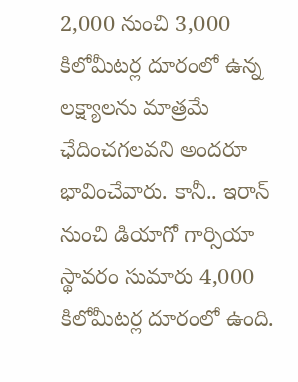2,000 నుంచి 3,000 కిలోమీటర్ల దూరంలో ఉన్న లక్ష్యాలను మాత్రమే ఛేదించగలవని అందరూ భావించేవారు. కానీ.. ఇరాన్ నుంచి డియాగో గార్సియా స్థావరం సుమారు 4,000 కిలోమీటర్ల దూరంలో ఉంది.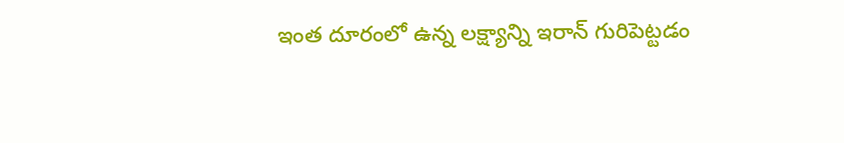ఇంత దూరంలో ఉన్న లక్ష్యాన్ని ఇరాన్ గురిపెట్టడం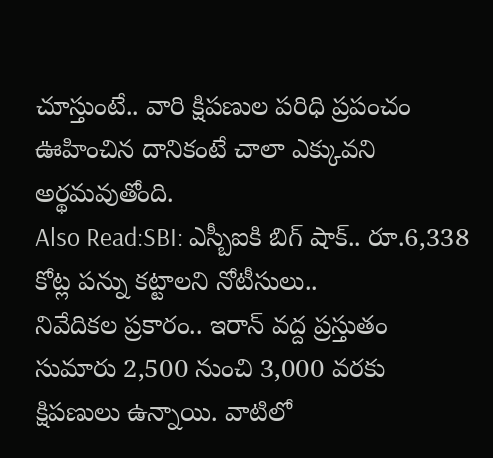చూస్తుంటే.. వారి క్షిపణుల పరిధి ప్రపంచం ఊహించిన దానికంటే చాలా ఎక్కువని అర్థమవుతోంది.
Also Read:SBI: ఎస్బీఐకి బిగ్ షాక్.. రూ.6,338 కోట్ల పన్ను కట్టాలని నోటీసులు..
నివేదికల ప్రకారం.. ఇరాన్ వద్ద ప్రస్తుతం సుమారు 2,500 నుంచి 3,000 వరకు క్షిపణులు ఉన్నాయి. వాటిలో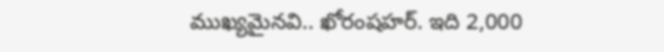ముఖ్యమైనవి.. ఖోరంషహర్. ఇది 2,000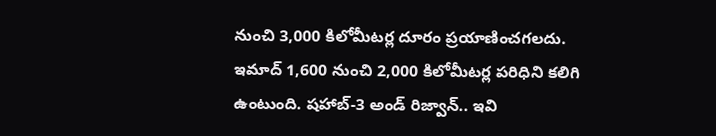నుంచి 3,000 కిలోమీటర్ల దూరం ప్రయాణించగలదు. ఇమాద్ 1,600 నుంచి 2,000 కిలోమీటర్ల పరిధిని కలిగి ఉంటుంది. షహాబ్-3 అండ్ రిజ్వాన్.. ఇవి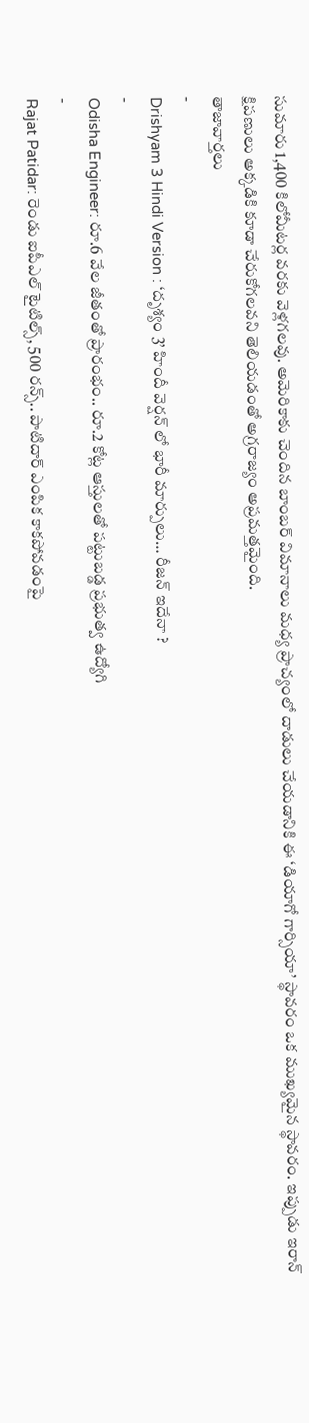సుమారు 1,400 కిలోమీటర్ల వరకు వెళ్లగలవు. అమెరికాకు చెందిన బాంబర్ విమానాలు మధ్య ప్రాచ్యంలో దాడులు చేయడానికి ఈ ‘డియాగో గార్సియా’ స్థావరం ఒక ముఖ్యమైన స్థావరం. ఇప్పుడు ఇరాన్ క్షిపణులు అక్కడికి కూడా చేరుకోగలవని తెలియడంతో అగ్రరాజ్యం అప్రమత్తమైంది.
తాజావార్తలు
-
Drishyam 3 Hindi Version : ‘దృశ్యం 3’ హిందీ వెర్షన్ లో భారీ మార్పులు… రీజన్ ఇదేనా ?
-
Odisha Engineer: రూ.6 వేల జీతంతో ప్రారంభం.. రూ.2 కోట్ల ఆస్తులతో పట్టుబడ్డ ప్రభుత్వ ఉద్యోగి
-
Rajat Patidar: రెండు ఐపీఎల్ టైటిల్స్, 500 రన్స్.. పాటిదార్ ఎంపిక కాకపోవడంపై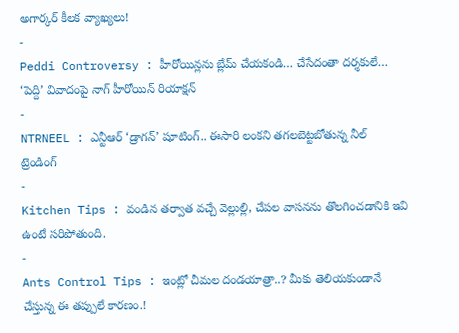అగార్కర్ కీలక వ్యాఖ్యలు!
-
Peddi Controversy : హీరోయిన్లను బ్లేమ్ చేయకండి… చేసేదంతా దర్శకులే… ‘పెద్ది’ వివాదంపై నాగ్ హీరోయిన్ రియాక్షన్
-
NTRNEEL : ఎన్టీఆర్ ‘డ్రాగన్’ షూటింగ్.. ఈసారి లంకని తగలబెట్టబోతున్న నీల్
ట్రెండింగ్
-
Kitchen Tips : వండిన తర్వాత వచ్చే వెల్లుల్లి, చేపల వాసనను తొలగించడానికి ఇవి ఉంటే సరిపోతుంది.
-
Ants Control Tips : ఇంట్లో చీమల దండయాత్రా..? మీకు తెలియకుండానే చేస్తున్న ఈ తప్పులే కారణం.!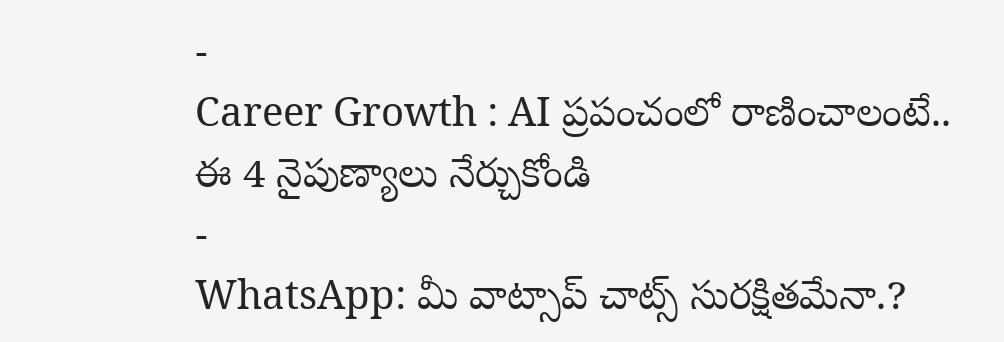-
Career Growth : AI ప్రపంచంలో రాణించాలంటే.. ఈ 4 నైపుణ్యాలు నేర్చుకోండి
-
WhatsApp: మీ వాట్సాప్ చాట్స్ సురక్షితమేనా.?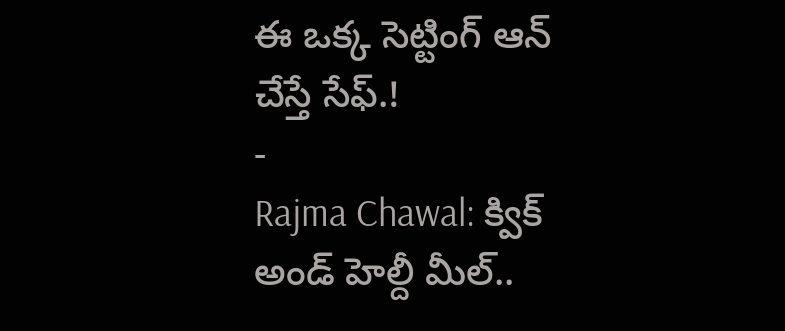ఈ ఒక్క సెట్టింగ్ ఆన్ చేస్తే సేఫ్.!
-
Rajma Chawal: క్విక్ అండ్ హెల్దీ మీల్..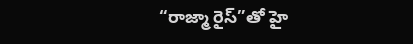“రాజ్మా రైస్”తో హై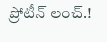ప్రోటీన్ లంచ్.!